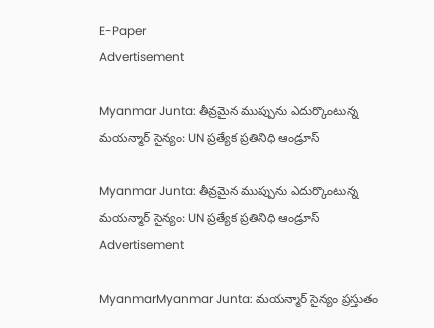E-Paper
Advertisement

Myanmar Junta: తీవ్రమైన ముప్పును ఎదుర్కొంటున్న మయన్మార్ సైన్యం: UN ప్రత్యేక ప్రతినిధి ఆండ్రూస్

Myanmar Junta: తీవ్రమైన ముప్పును ఎదుర్కొంటున్న మయన్మార్ సైన్యం: UN ప్రత్యేక ప్రతినిధి ఆండ్రూస్
Advertisement

MyanmarMyanmar Junta: మయన్మార్ సైన్యం ప్రస్తుతం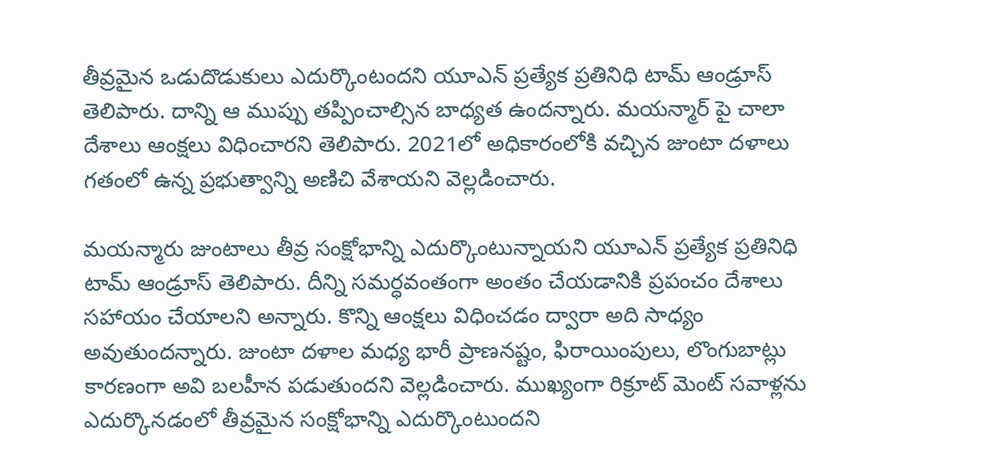తీవ్రమైన ఒడుదొడుకులు ఎదుర్కొంటందని యూఎన్ ప్రత్యేక ప్రతినిధి టామ్ ఆండ్రూస్ తెలిపారు. దాన్ని ఆ ముప్పు తప్పించాల్సిన బాధ్యత ఉందన్నారు. మయన్మార్ పై చాలా దేశాలు ఆంక్షలు విధించారని తెలిపారు. 2021లో అధికారంలోకి వచ్చిన జుంటా దళాలు గతంలో ఉన్న ప్రభుత్వాన్ని అణిచి వేశాయని వెల్లడించారు.

మయన్మారు జుంటాలు తీవ్ర సంక్షోభాన్ని ఎదుర్కొంటున్నాయని యూఎన్ ప్రత్యేక ప్రతినిధి టామ్ ఆండ్రూస్ తెలిపారు. దీన్ని సమర్ధవంతంగా అంతం చేయడానికి ప్రపంచం దేశాలు సహాయం చేయాలని అన్నారు. కొన్ని ఆంక్షలు విధించడం ద్వారా అది సాధ్యం అవుతుందన్నారు. జుంటా దళాల మధ్య భారీ ప్రాణనష్టం, ఫిరాయింపులు, లొంగుబాట్లు కారణంగా అవి బలహీన పడుతుందని వెల్లడించారు. ముఖ్యంగా రిక్రూట్ మెంట్ సవాళ్లను ఎదుర్కొనడంలో తీవ్రమైన సంక్షోభాన్ని ఎదుర్కొంటుందని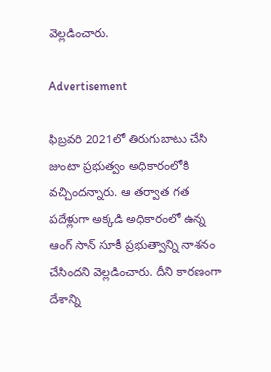వెల్లడించారు.

Advertisement

ఫిబ్రవరి 2021లో తిరుగుబాటు చేసి జుంటా ప్రభుత్వం అధికారంలోకి వచ్చిందన్నారు. ఆ తర్వాత గత పదేళ్లుగా అక్కడి అధికారంలో ఉన్న ఆంగ్ సాన్ సూకీ ప్రభుత్వాన్ని నాశనం చేసిందని వెల్లడించారు. దీని కారణంగా దేశాన్ని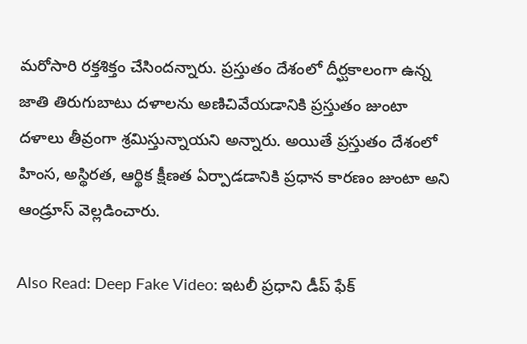మరోసారి రక్తశిక్తం చేసిందన్నారు. ప్రస్తుతం దేశంలో దీర్ఘకాలంగా ఉన్న జాతి తిరుగుబాటు దళాలను అణిచివేయడానికి ప్రస్తుతం జుంటా దళాలు తీవ్రంగా శ్రమిస్తున్నాయని అన్నారు. అయితే ప్రస్తుతం దేశంలో హింస, అస్థిరత, ఆర్థిక క్షీణత ఏర్పాడడానికి ప్రధాన కారణం జుంటా అని ఆండ్రూస్ వెల్లడించారు.

Also Read: Deep Fake Video: ఇటలీ ప్రధాని డీప్ ఫేక్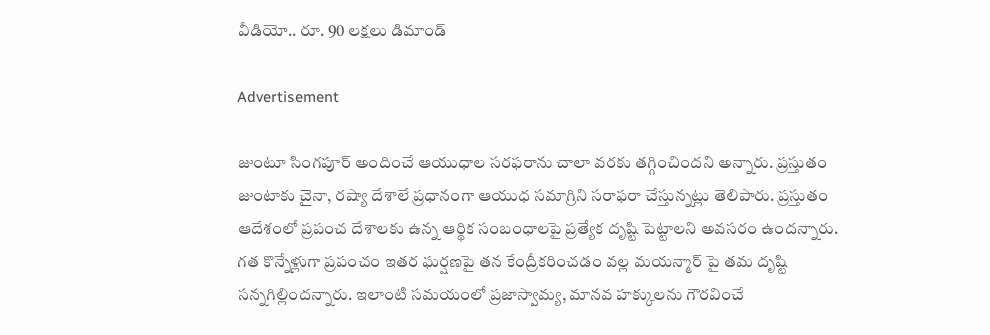వీడియో.. రూ. 90 లక్షలు డిమాండ్

Advertisement

జుంటూ సింగపూర్ అందించే ఆయుధాల సరఫరాను చాలా వరకు తగ్గించిందని అన్నారు. ప్రస్తుతం జుంటాకు చైనా, రష్యా దేశాలే ప్రధానంగా ఆయుధ సమాగ్రిని సరాఫరా చేస్తున్నట్లు తెలిపారు. ప్రస్తుతం ఆదేశంలో ప్రపంచ దేశాలకు ఉన్న ఆర్థిక సంబంధాలపై ప్రత్యేక దృష్టి పెట్టాలని అవసరం ఉందన్నారు. గత కొన్నేళ్లుగా ప్రపంచం ఇతర ఘర్షణపై తన కేంద్రీకరించడం వల్ల మయన్మార్ పై తమ దృష్టి సన్నగిల్లిందన్నారు. ఇలాంటి సమయంలో ప్రజాస్వామ్య, మానవ హక్కులను గౌరవించే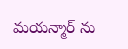మయన్మార్ ను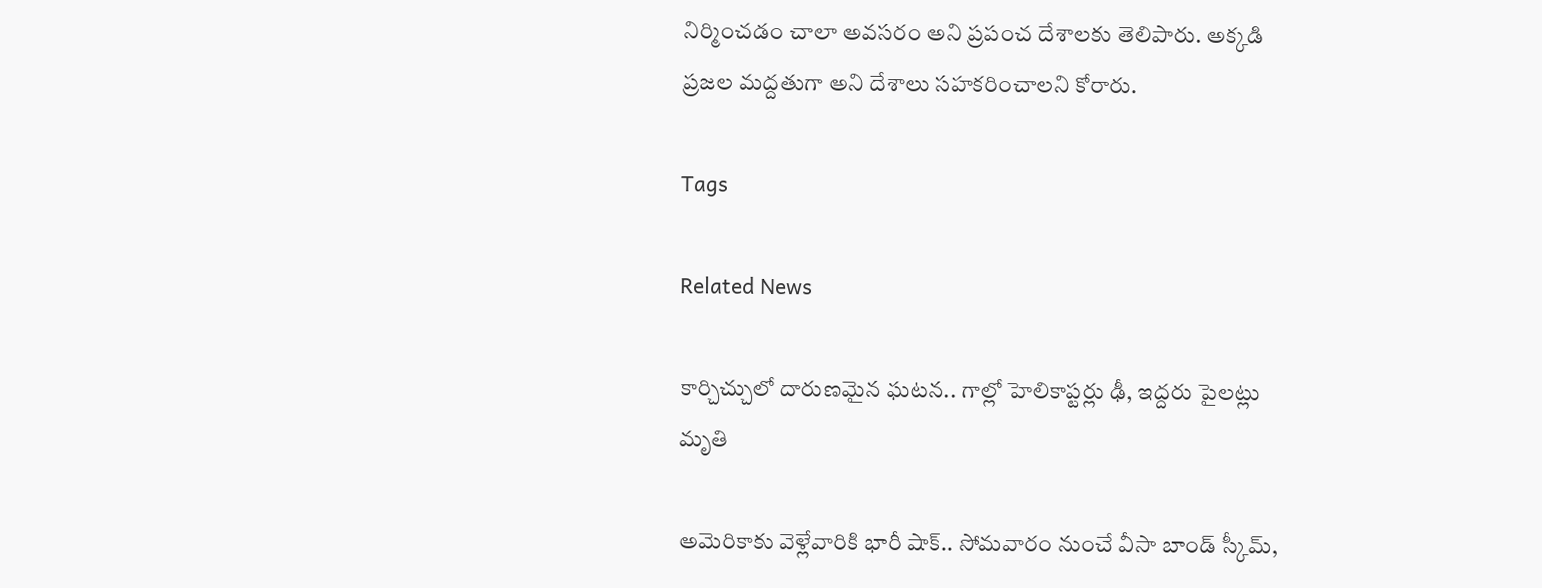నిర్మించడం చాలా అవసరం అని ప్రపంచ దేశాలకు తెలిపారు. అక్కడి ప్రజల మద్దతుగా అని దేశాలు సహకరించాలని కోరారు.

Tags

Related News

కార్చిచ్చులో దారుణమైన ఘటన.. గాల్లో హెలికాప్టర్లు ఢీ, ఇద్దరు పైలట్లు మృతి

అమెరికాకు వెళ్లేవారికి భారీ షాక్.. సోమవారం నుంచే వీసా బాండ్ స్కీమ్,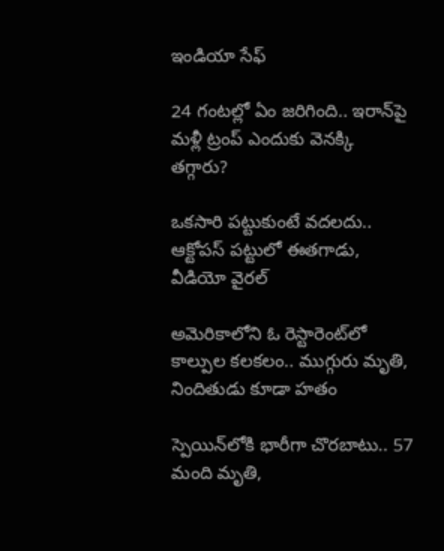ఇండియా సేఫ్

24 గంటల్లో ఏం జరిగింది.. ఇరాన్‌పై మళ్లీ ట్రంప్ ఎందుకు వెనక్కి తగ్గారు?

ఒకసారి పట్టుకుంటే వదలదు.. ఆక్టోపస్ పట్టులో ఈతగాడు, వీడియో వైరల్

అమెరికాలోని ఓ రెస్టారెంట్‌లో కాల్పుల కలకలం.. ముగ్గురు మృతి, నిందితుడు కూడా హతం

స్పెయిన్‌లోకి భారీగా చొరబాటు.. 57 మంది మృతి,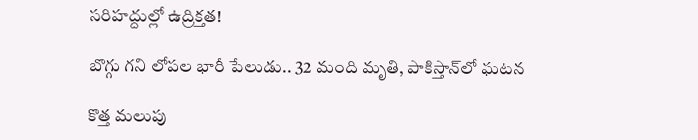సరిహద్దుల్లో ఉద్రిక్తత!

బొగ్గు గని లోపల భారీ పేలుడు.. 32 మంది మృతి, పాకిస్తాన్‌లో ఘటన

కొత్త మలుపు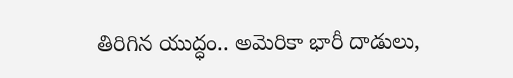తిరిగిన యుద్ధం.. అమెరికా భారీ దాడులు,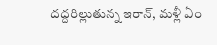దద్దరిల్లుతున్న ఇరాన్‌, మళ్లీ ఏం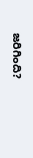జరిగింది?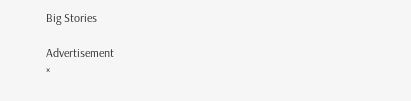Big Stories

Advertisement
×